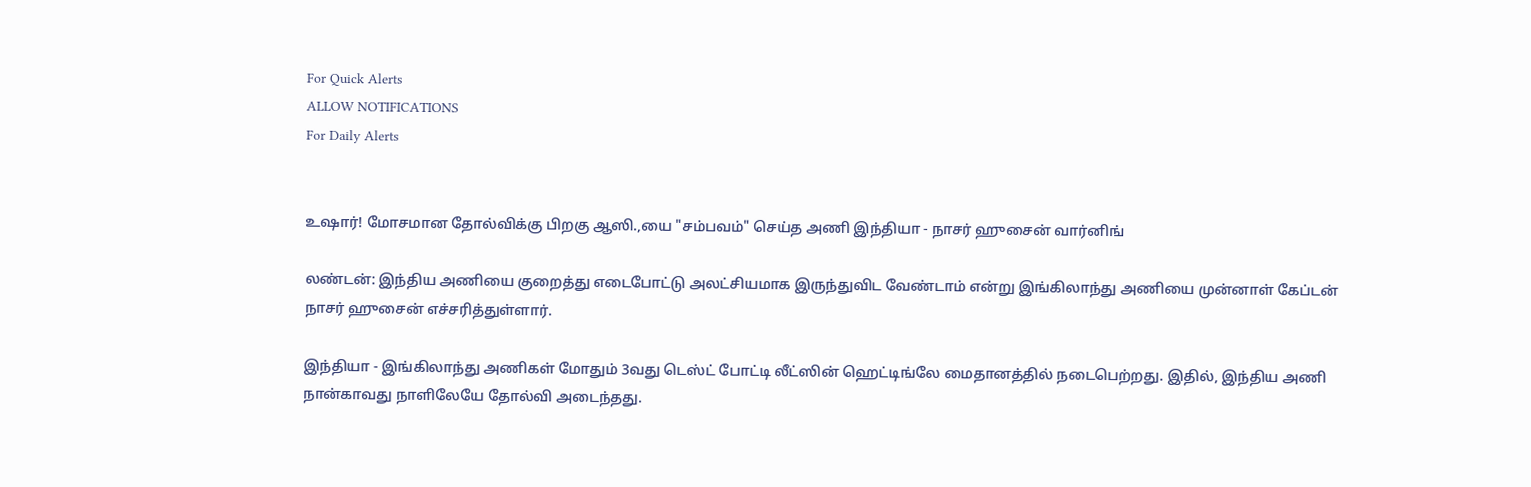For Quick Alerts
ALLOW NOTIFICATIONS
For Daily Alerts


உஷார்! மோசமான தோல்விக்கு பிறகு ஆஸி.,யை "சம்பவம்" செய்த அணி இந்தியா - நாசர் ஹுசைன் வார்னிங்

லண்டன்: இந்திய அணியை குறைத்து எடைபோட்டு அலட்சியமாக இருந்துவிட வேண்டாம் என்று இங்கிலாந்து அணியை முன்னாள் கேப்டன் நாசர் ஹுசைன் எச்சரித்துள்ளார்.

இந்தியா - இங்கிலாந்து அணிகள் மோதும் 3வது டெஸ்ட் போட்டி லீட்ஸின் ஹெட்டிங்லே மைதானத்தில் நடைபெற்றது. இதில், இந்திய அணி நான்காவது நாளிலேயே தோல்வி அடைந்தது.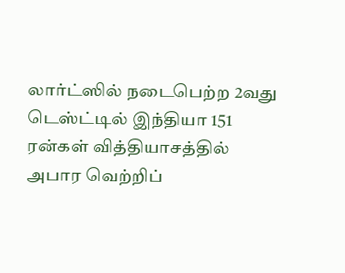லார்ட்ஸில் நடைபெற்ற 2வது டெஸ்ட்டில் இந்தியா 151 ரன்கள் வித்தியாசத்தில் அபார வெற்றிப்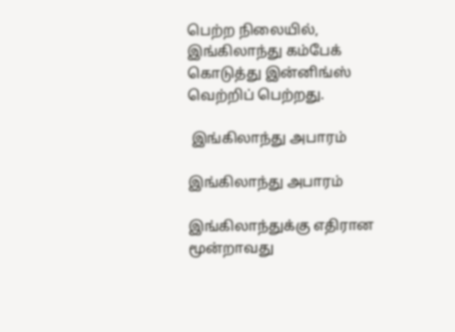பெற்ற நிலையில், இங்கிலாந்து கம்பேக் கொடுத்து இன்னிங்ஸ் வெற்றிப் பெற்றது.

 இங்கிலாந்து அபாரம்

இங்கிலாந்து அபாரம்

இங்கிலாந்துக்கு எதிரான மூன்றாவது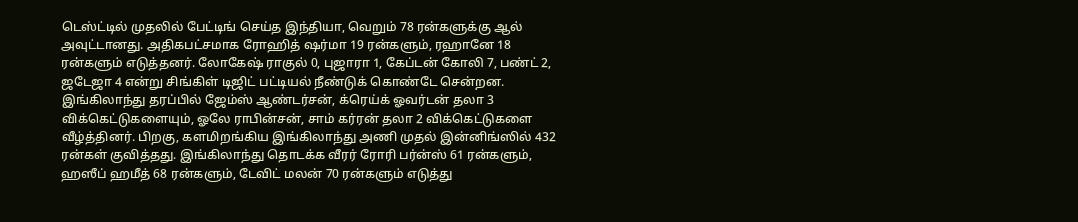டெஸ்ட்டில் முதலில் பேட்டிங் செய்த இந்தியா, வெறும் 78 ரன்களுக்கு ஆல் அவுட்டானது. அதிகபட்சமாக ரோஹித் ஷர்மா 19 ரன்களும், ரஹானே 18 ரன்களும் எடுத்தனர். லோகேஷ் ராகுல் 0, புஜாரா 1, கேப்டன் கோலி 7, பண்ட் 2, ஜடேஜா 4 என்று சிங்கிள் டிஜிட் பட்டியல் நீண்டுக் கொண்டே சென்றன. இங்கிலாந்து தரப்பில் ஜேம்ஸ் ஆண்டர்சன், க்ரெய்க் ஓவர்டன் தலா 3 விக்கெட்டுகளையும், ஓலே ராபின்சன், சாம் கர்ரன் தலா 2 விக்கெட்டுகளை வீழ்த்தினர். பிறகு, களமிறங்கிய இங்கிலாந்து அணி முதல் இன்னிங்ஸில் 432 ரன்கள் குவித்தது. இங்கிலாந்து தொடக்க வீரர் ரோரி பர்ன்ஸ் 61 ரன்களும், ஹஸீப் ஹமீத் 68 ரன்களும், டேவிட் மலன் 70 ரன்களும் எடுத்து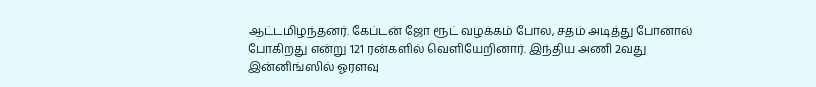ஆட்டமிழந்தனர். கேப்டன் ஜோ ரூட் வழக்கம் போல, சதம் அடித்து போனால் போகிறது என்று 121 ரன்களில் வெளியேறினார். இந்திய அணி 2வது இன்னிங்ஸில் ஓரளவு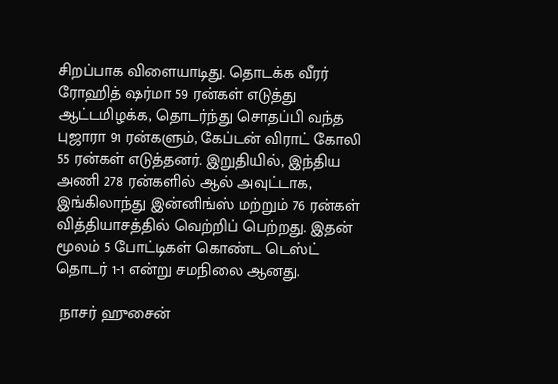சிறப்பாக விளையாடிது. தொடக்க வீரர் ரோஹித் ஷர்மா 59 ரன்கள் எடுத்து ஆட்டமிழக்க, தொடர்ந்து சொதப்பி வந்த புஜாரா 91 ரன்களும், கேப்டன் விராட் கோலி 55 ரன்கள் எடுத்தனர். இறுதியில், இந்திய அணி 278 ரன்களில் ஆல் அவுட்டாக, இங்கிலாந்து இன்னிங்ஸ் மற்றும் 76 ரன்கள் வித்தியாசத்தில் வெற்றிப் பெற்றது. இதன் மூலம் 5 போட்டிகள் கொண்ட டெஸ்ட் தொடர் 1-1 என்று சமநிலை ஆனது.

 நாசர் ஹுசைன்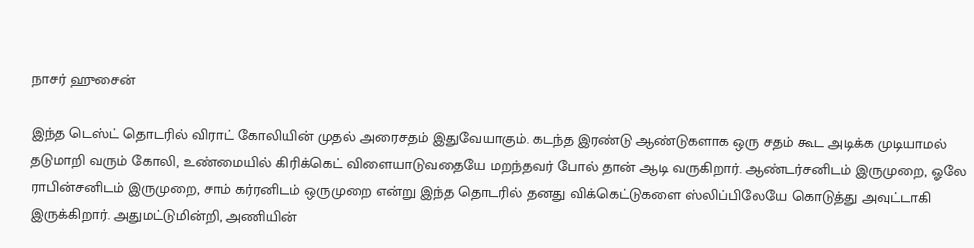நாசர் ஹுசைன்

இந்த டெஸ்ட் தொடரில் விராட் கோலியின் முதல் அரைசதம் இதுவேயாகும். கடந்த இரண்டு ஆண்டுகளாக ஒரு சதம் கூட அடிக்க முடியாமல் தடுமாறி வரும் கோலி, உண்மையில் கிரிக்கெட் விளையாடுவதையே மறந்தவர் போல் தான் ஆடி வருகிறார். ஆண்டர்சனிடம் இருமுறை, ஓலே ராபின்சனிடம் இருமுறை, சாம் கர்ரனிடம் ஒருமுறை என்று இந்த தொடரில் தனது விக்கெட்டுகளை ஸ்லிப்பிலேயே கொடுத்து அவுட்டாகி இருக்கிறார். அதுமட்டுமின்றி, அணியின்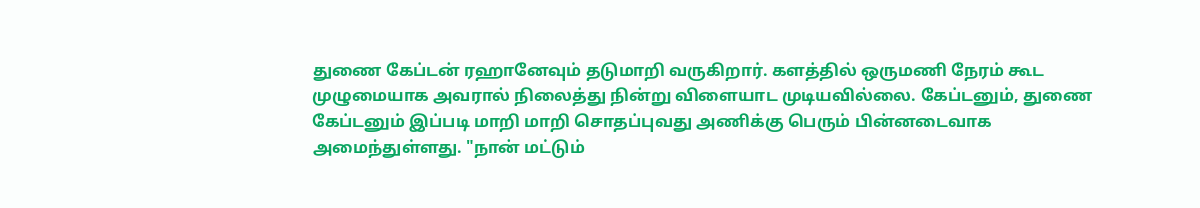துணை கேப்டன் ரஹானேவும் தடுமாறி வருகிறார். களத்தில் ஒருமணி நேரம் கூட முழுமையாக அவரால் நிலைத்து நின்று விளையாட முடியவில்லை. கேப்டனும், துணை கேப்டனும் இப்படி மாறி மாறி சொதப்புவது அணிக்கு பெரும் பின்னடைவாக அமைந்துள்ளது. "நான் மட்டும்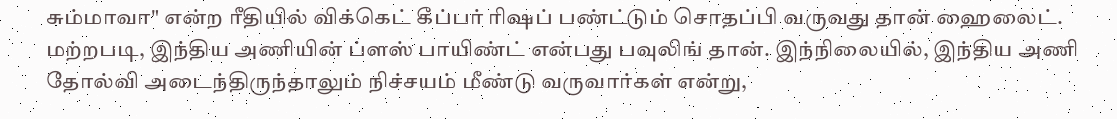சும்மாவா" என்ற ரீதியில் விக்கெட் கீப்பர் ரிஷப் பண்ட்டும் சொதப்பி வருவது தான் ஹைலைட். மற்றபடி, இந்திய அணியின் ப்ளஸ் பாயிண்ட் என்பது பவுலிங் தான். இந்நிலையில், இந்திய அணி தோல்வி அடைந்திருந்தாலும் நிச்சயம் மீண்டு வருவார்கள் என்று,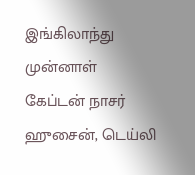இங்கிலாந்து முன்னாள் கேப்டன் நாசர் ஹுசைன், டெய்லி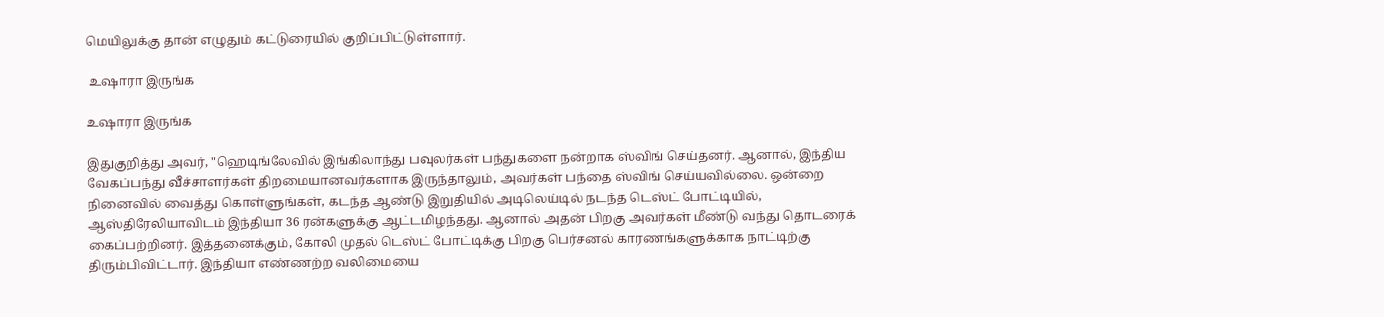மெயிலுக்கு தான் எழுதும் கட்டுரையில் குறிப்பிட்டுள்ளார்.

 உஷாரா இருங்க

உஷாரா இருங்க

இதுகுறித்து அவர், "ஹெடிங்லேவில் இங்கிலாந்து பவுலர்கள் பந்துகளை நன்றாக ஸ்விங் செய்தனர். ஆனால், இந்திய வேகப்பந்து வீச்சாளர்கள் திறமையானவர்களாக இருந்தாலும், அவர்கள் பந்தை ஸ்விங் செய்யவில்லை. ஒன்றை நினைவில் வைத்து கொள்ளுங்கள், கடந்த ஆண்டு இறுதியில் அடிலெய்டில் நடந்த டெஸ்ட் போட்டியில், ஆஸ்திரேலியாவிடம் இந்தியா 36 ரன்களுக்கு ஆட்டமிழந்தது. ஆனால் அதன் பிறகு அவர்கள் மீண்டு வந்து தொடரைக் கைப்பற்றினர். இத்தனைக்கும், கோலி முதல் டெஸ்ட் போட்டிக்கு பிறகு பெர்சனல் காரணங்களுக்காக நாட்டிற்கு திரும்பிவிட்டார். இந்தியா எண்ணற்ற வலிமையை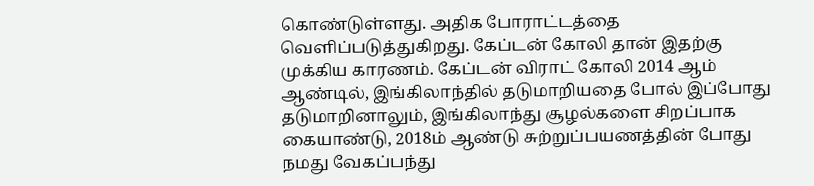கொண்டுள்ளது. அதிக போராட்டத்தை வெளிப்படுத்துகிறது. கேப்டன் கோலி தான் இதற்கு முக்கிய காரணம். கேப்டன் விராட் கோலி 2014 ஆம் ஆண்டில், இங்கிலாந்தில் தடுமாறியதை போல் இப்போது தடுமாறினாலும், இங்கிலாந்து சூழல்களை சிறப்பாக கையாண்டு, 2018ம் ஆண்டு சுற்றுப்பயணத்தின் போது நமது வேகப்பந்து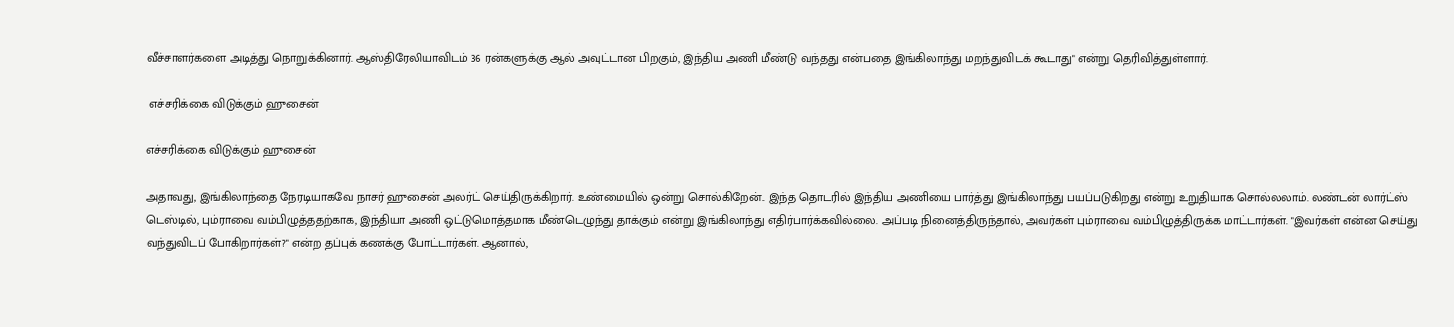வீச்சாளர்களை அடித்து நொறுக்கினார். ஆஸ்திரேலியாவிடம் 36 ரன்களுக்கு ஆல் அவுட்டான பிறகும், இந்திய அணி மீண்டு வந்தது என்பதை இங்கிலாந்து மறந்துவிடக் கூடாது" என்று தெரிவித்துள்ளார்.

 எச்சரிக்கை விடுக்கும் ஹுசைன்

எச்சரிக்கை விடுக்கும் ஹுசைன்

அதாவது, இங்கிலாந்தை நேரடியாகவே நாசர் ஹுசைன் அலர்ட் செய்திருக்கிறார். உண்மையில் ஒன்று சொல்கிறேன்.. இந்த தொடரில் இந்திய அணியை பார்த்து இங்கிலாந்து பயப்படுகிறது என்று உறுதியாக சொல்லலாம். லண்டன் லார்ட்ஸ் டெஸ்டில், பும்ராவை வம்பிழுத்ததற்காக, இந்தியா அணி ஒட்டுமொத்தமாக மீண்டெழுந்து தாக்கும் என்று இங்கிலாந்து எதிர்பார்க்கவில்லை. அப்படி நினைத்திருந்தால், அவர்கள் பும்ராவை வம்பிழுத்திருக்க மாட்டார்கள். "இவர்கள் என்ன செய்து வந்துவிடப் போகிறார்கள்?" என்ற தப்புக் கணக்கு போட்டார்கள். ஆனால்,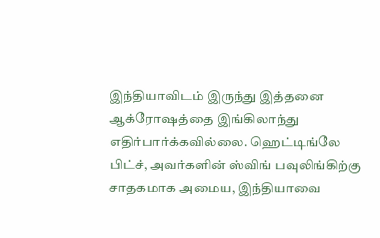இந்தியாவிடம் இருந்து இத்தனை ஆக்ரோஷத்தை இங்கிலாந்து எதிர்பார்க்கவில்லை. ஹெட்டிங்லே பிட்ச், அவர்களின் ஸ்விங் பவுலிங்கிற்கு சாதகமாக அமைய, இந்தியாவை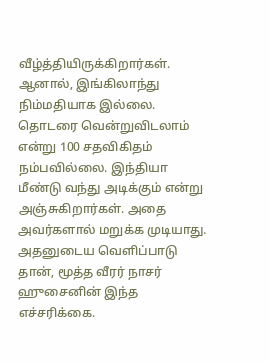வீழ்த்தியிருக்கிறார்கள். ஆனால், இங்கிலாந்து நிம்மதியாக இல்லை. தொடரை வென்றுவிடலாம் என்று 100 சதவிகிதம் நம்பவில்லை. இந்தியா மீண்டு வந்து அடிக்கும் என்று அஞ்சுகிறார்கள். அதை அவர்களால் மறுக்க முடியாது. அதனுடைய வெளிப்பாடு தான், மூத்த வீரர் நாசர் ஹுசைனின் இந்த எச்சரிக்கை.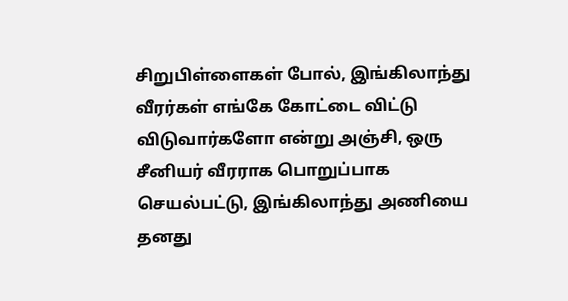சிறுபிள்ளைகள் போல், இங்கிலாந்து வீரர்கள் எங்கே கோட்டை விட்டு விடுவார்களோ என்று அஞ்சி, ஒரு சீனியர் வீரராக பொறுப்பாக செயல்பட்டு, இங்கிலாந்து அணியை தனது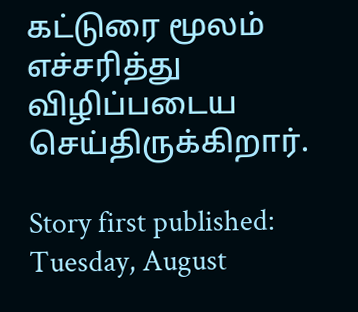கட்டுரை மூலம் எச்சரித்து விழிப்படைய செய்திருக்கிறார்.

Story first published: Tuesday, August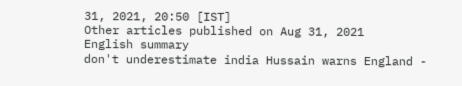31, 2021, 20:50 [IST]
Other articles published on Aug 31, 2021
English summary
don't underestimate india Hussain warns England -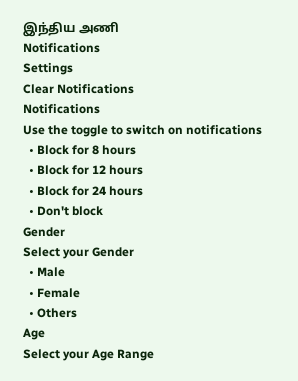இந்திய அணி
Notifications
Settings
Clear Notifications
Notifications
Use the toggle to switch on notifications
  • Block for 8 hours
  • Block for 12 hours
  • Block for 24 hours
  • Don't block
Gender
Select your Gender
  • Male
  • Female
  • Others
Age
Select your Age Range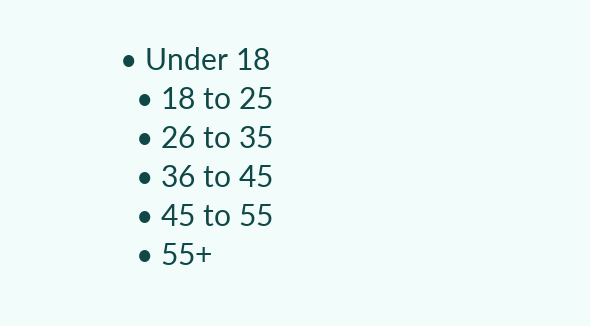• Under 18
  • 18 to 25
  • 26 to 35
  • 36 to 45
  • 45 to 55
  • 55+